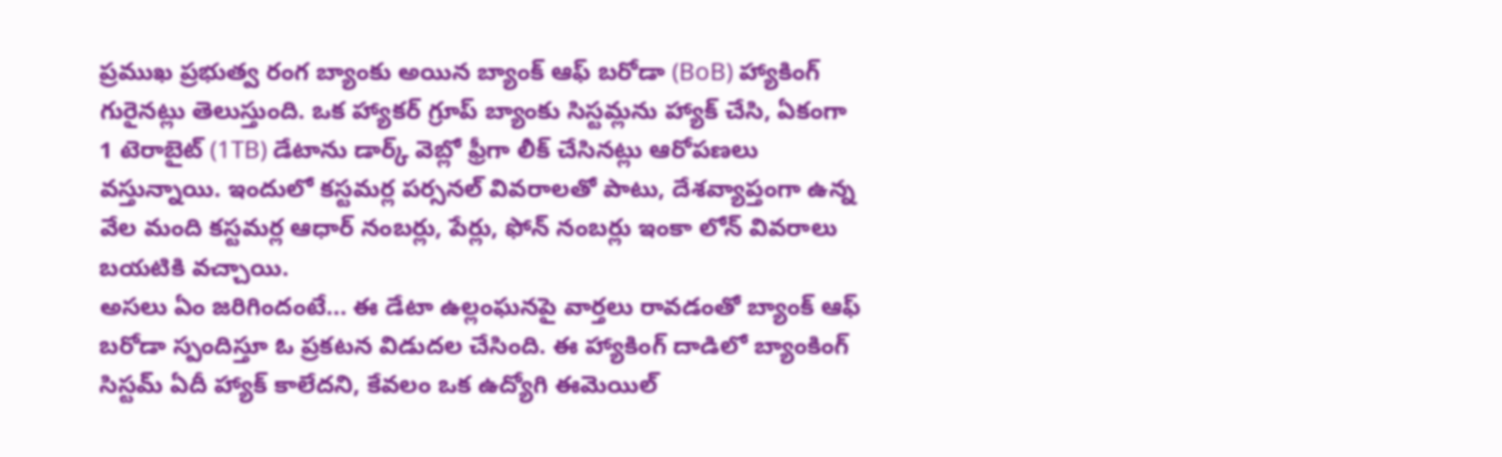ప్రముఖ ప్రభుత్వ రంగ బ్యాంకు అయిన బ్యాంక్ ఆఫ్ బరోడా (BoB) హ్యాకింగ్ గురైనట్లు తెలుస్తుంది. ఒక హ్యాకర్ గ్రూప్ బ్యాంకు సిస్టమ్లను హ్యాక్ చేసి, ఏకంగా 1 టెరాబైట్ (1TB) డేటాను డార్క్ వెబ్లో ఫ్రీగా లీక్ చేసినట్లు ఆరోపణలు వస్తున్నాయి. ఇందులో కస్టమర్ల పర్సనల్ వివరాలతో పాటు, దేశవ్యాప్తంగా ఉన్న వేల మంది కస్టమర్ల ఆధార్ నంబర్లు, పేర్లు, ఫోన్ నంబర్లు ఇంకా లోన్ వివరాలు బయటికి వచ్చాయి.
అసలు ఏం జరిగిందంటే... ఈ డేటా ఉల్లంఘనపై వార్తలు రావడంతో బ్యాంక్ ఆఫ్ బరోడా స్పందిస్తూ ఓ ప్రకటన విడుదల చేసింది. ఈ హ్యాకింగ్ దాడిలో బ్యాంకింగ్ సిస్టమ్ ఏదీ హ్యాక్ కాలేదని, కేవలం ఒక ఉద్యోగి ఈమెయిల్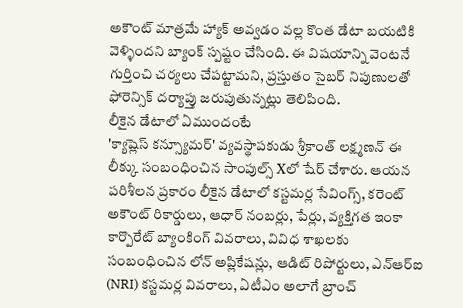అకౌంట్ మాత్రమే హ్యాక్ అవ్వడం వల్ల కొంత డేటా బయటికి వెళ్ళిందని బ్యాంక్ స్పష్టం చేసింది. ఈ విషయాన్ని వెంటనే గుర్తించి చర్యలు చేపట్టామని, ప్రస్తుతం సైబర్ నిపుణులతో ఫోరెన్సిక్ దర్యాప్తు జరుపుతున్నట్లు తెలిపింది.
లీకైన డేటాలో ఏముందంటే
'క్యాష్లెస్ కన్స్యూమర్' వ్యవస్థాపకుడు శ్రీకాంత్ లక్ష్మణన్ ఈ లీక్కు సంబంధించిన సాంపుల్స్ Xలో షేర్ చేశారు. ఆయన పరిశీలన ప్రకారం లీకైన డేటాలో కస్టమర్ల సేవింగ్స్, కరెంట్ అకౌంట్ రికార్డులు, ఆధార్ నంబర్లు, పేర్లు, వ్యక్తిగత ఇంకా కార్పొరేట్ బ్యాంకింగ్ వివరాలు, వివిధ శాఖలకు సంబంధించిన లోన్ అప్లికేషన్లు, ఆడిట్ రిపోర్టులు, ఎన్ఆర్ఐ (NRI) కస్టమర్ల వివరాలు, ఏటీఎం అలాగే బ్రాంచ్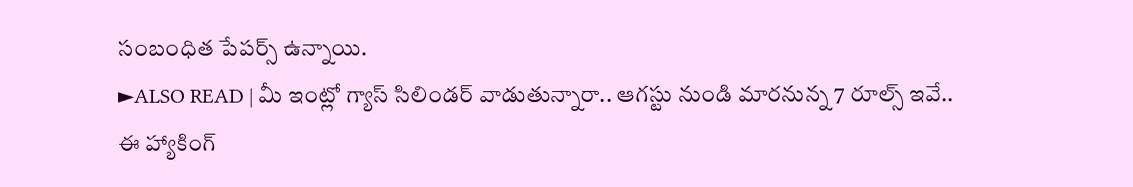సంబంధిత పేపర్స్ ఉన్నాయి.
►ALSO READ | మీ ఇంట్లో గ్యాస్ సిలిండర్ వాడుతున్నారా.. ఆగస్టు నుండి మారనున్న 7 రూల్స్ ఇవే..
ఈ హ్యాకింగ్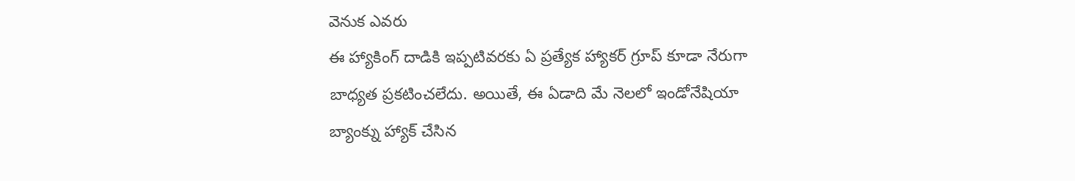వెనుక ఎవరు
ఈ హ్యాకింగ్ దాడికి ఇప్పటివరకు ఏ ప్రత్యేక హ్యాకర్ గ్రూప్ కూడా నేరుగా బాధ్యత ప్రకటించలేదు. అయితే, ఈ ఏడాది మే నెలలో ఇండోనేషియా బ్యాంక్ను హ్యాక్ చేసిన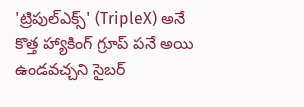'ట్రిపుల్ఎక్స్' (TripleX) అనే కొత్త హ్యాకింగ్ గ్రూప్ పనే అయి ఉండవచ్చని సైబర్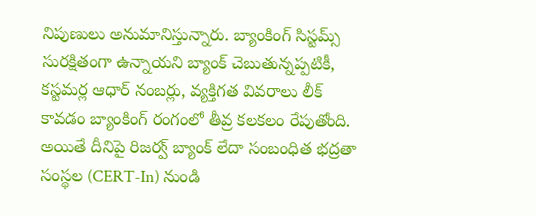నిపుణులు అనుమానిస్తున్నారు. బ్యాంకింగ్ సిస్టమ్స్ సురక్షితంగా ఉన్నాయని బ్యాంక్ చెబుతున్నప్పటికీ, కస్టమర్ల ఆధార్ నంబర్లు, వ్యక్తిగత వివరాలు లీక్ కావడం బ్యాంకింగ్ రంగంలో తీవ్ర కలకలం రేపుతోంది. అయితే దీనిపై రిజర్వ్ బ్యాంక్ లేదా సంబంధిత భద్రతా సంస్థల (CERT-In) నుండి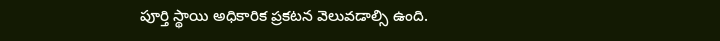పూర్తి స్థాయి అధికారిక ప్రకటన వెలువడాల్సి ఉంది.